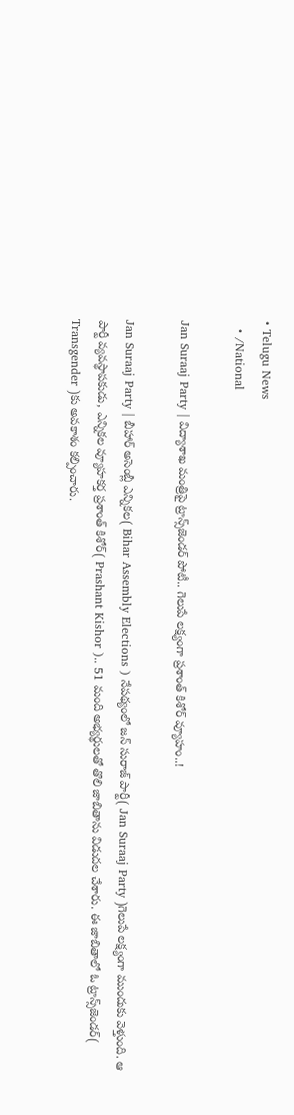• Telugu News
  • /National

Jan Suraaj Party | విద్యాశాఖ మంత్రిపై ట్రాన్స్‌జెండ‌ర్ పోటీ.. గెలుపే ల‌క్ష్యంగా ప్ర‌శాంత్ కిశోర్ వ్యూహం..!

Jan Suraaj Party | బీహార్ అసెంబ్లీ ఎన్నిక‌ల( Bihar Assembly Elections ) నేప‌థ్యంలో జ‌న్ సురాజ్ పార్టీ( Jan Suraaj Party )గెలుపే ల‌క్ష్యంగా ముందుకు వెళ్తుంది. ఆ పార్టీ వ్య‌వ‌స్థాప‌కుడు, ఎన్నిక‌ల వ్యూహ‌క‌ర్త ప్ర‌శాంత్ కిశోర్( Prashant Kishor ).. 51 మంది అభ్య‌ర్థుల‌తో తొలి జాబితాను విడుద‌ల చేశారు. ఈ జాబితాలో ఓ ట్రాన్స్‌జెండ‌ర్‌( Transgender )కు అవ‌కాశం క‌ల్పించారు.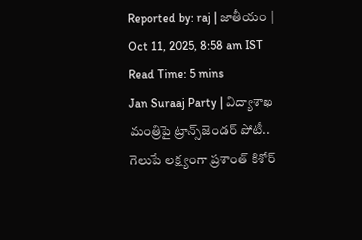Reported by: raj | జాతీయం | Oct 11, 2025, 8:58 am IST
Read Time: 5 mins
Jan Suraaj Party | విద్యాశాఖ మంత్రిపై ట్రాన్స్‌జెండ‌ర్ పోటీ.. గెలుపే ల‌క్ష్యంగా ప్ర‌శాంత్ కిశోర్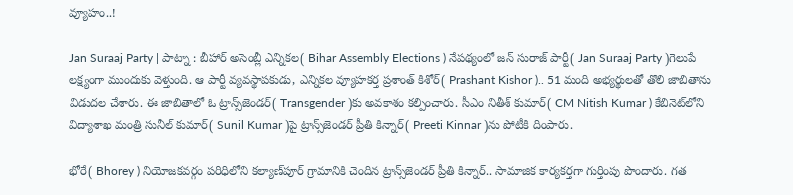వ్యూహం..!

Jan Suraaj Party | పాట్నా : బీహార్ అసెంబ్లీ ఎన్నిక‌ల( Bihar Assembly Elections ) నేప‌థ్యంలో జ‌న్ సురాజ్ పార్టీ( Jan Suraaj Party )గెలుపే ల‌క్ష్యంగా ముందుకు వెళ్తుంది. ఆ పార్టీ వ్య‌వ‌స్థాప‌కుడు, ఎన్నిక‌ల వ్యూహ‌క‌ర్త ప్ర‌శాంత్ కిశోర్( Prashant Kishor ).. 51 మంది అభ్య‌ర్థుల‌తో తొలి జాబితాను విడుద‌ల చేశారు. ఈ జాబితాలో ఓ ట్రాన్స్‌జెండ‌ర్‌( Transgender )కు అవ‌కాశం క‌ల్పించారు. సీఎం నితీశ్ కుమార్( CM Nitish Kumar ) కేబినెట్‌లోని విద్యాశాఖ మంత్రి సునీల్ కుమార్‌( Sunil Kumar )పై ట్రాన్స్‌జెండ‌ర్ ప్రీతి కిన్నార్‌( Preeti Kinnar )ను పోటీకి దింపారు.

భోరే( Bhorey ) నియోజ‌క‌వ‌ర్గం ప‌రిధిలోని క‌ల్యాణ్‌పూర్ గ్రామానికి చెందిన ట్రాన్స్‌జెండ‌ర్ ప్రీతి కిన్నార్.. సామాజిక కార్య‌క‌ర్త‌గా గుర్తింపు పొందారు. గ‌త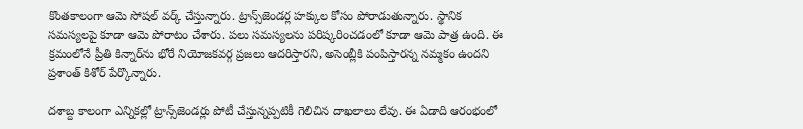కొంత‌కాలంగా ఆమె సోష‌ల్ వర్క్ చేస్తున్నారు. ట్రాన్స్‌జెండ‌ర్ల హ‌క్కుల కోసం పోరాడుతున్నారు. స్థానిక స‌మ‌స్య‌ల‌పై కూడా ఆమె పోరాటం చేశారు. ప‌లు స‌మ‌స్య‌లను ప‌రిష్క‌రించ‌డంలో కూడా ఆమె పాత్ర ఉంది. ఈ క్ర‌మంలోనే ప్రీతి కిన్నార్‌ను భోరే నియోజ‌క‌వ‌ర్గ ప్ర‌జ‌లు ఆద‌రిస్తార‌ని, అసెంబ్లీకి పంపిస్తార‌న్న న‌మ్మ‌కం ఉంద‌ని ప్ర‌శాంత్ కిశోర్ పేర్కొన్నారు.

ద‌శాబ్ద కాలంగా ఎన్నిక‌ల్లో ట్రాన్స్‌జెండ‌ర్లు పోటీ చేస్తున్న‌ప్ప‌టికీ గెలిచిన దాఖ‌లాలు లేవు. ఈ ఏడాది ఆరంభంలో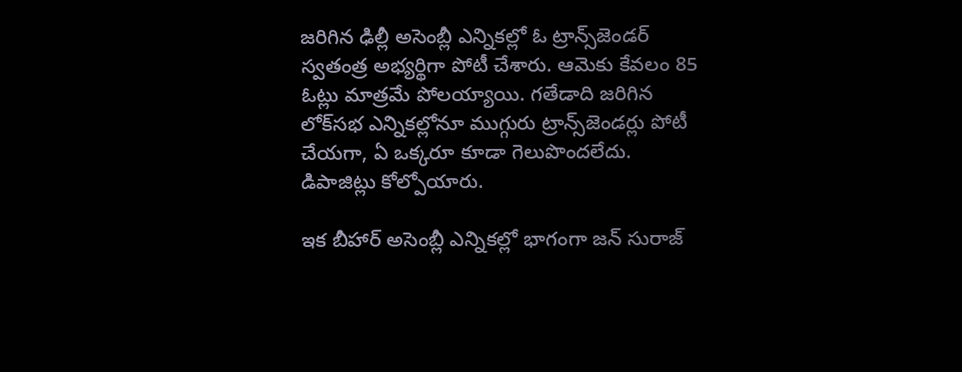జ‌రిగిన ఢిల్లీ అసెంబ్లీ ఎన్నిక‌ల్లో ఓ ట్రాన్స్‌జెండ‌ర్ స్వ‌తంత్ర అభ్య‌ర్థిగా పోటీ చేశారు. ఆమెకు కేవ‌లం 85 ఓట్లు మాత్ర‌మే పోల‌య్యాయి. గ‌తేడాది జ‌రిగిన లోక్‌స‌భ ఎన్నిక‌ల్లోనూ ముగ్గురు ట్రాన్స్‌జెండ‌ర్లు పోటీ చేయ‌గా, ఏ ఒక్క‌రూ కూడా గెలుపొంద‌లేదు. డిపాజిట్లు కోల్పోయారు.

ఇక బీహార్ అసెంబ్లీ ఎన్నిక‌ల్లో భాగంగా జ‌న్ సురాజ్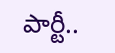పార్టీ..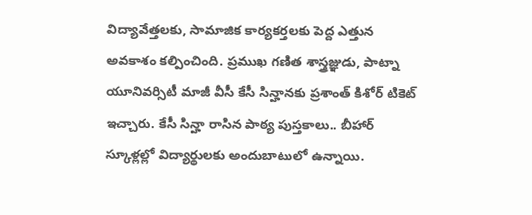విద్యావేత్త‌ల‌కు, సామాజిక కార్య‌క‌ర్త‌ల‌కు పెద్ద ఎత్తున అవ‌కాశం క‌ల్పించింది. ప్ర‌ముఖ గ‌ణిత శాస్త్ర‌జ్ఞుడు, పాట్నా యూనివ‌ర్సిటీ మాజీ వీసీ కేసీ సిన్హాన‌కు ప్ర‌శాంత్ కిశోర్ టికెట్ ఇచ్చారు. కేసీ సిన్హా రాసిన పాఠ్య పుస్త‌కాలు.. బీహార్ స్కూళ్ల‌ల్లో విద్యార్థులకు అందుబాటులో ఉన్నాయి.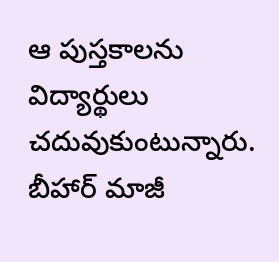ఆ పుస్త‌కాల‌ను విద్యార్థులు చ‌దువుకుంటున్నారు. బీహార్ మాజీ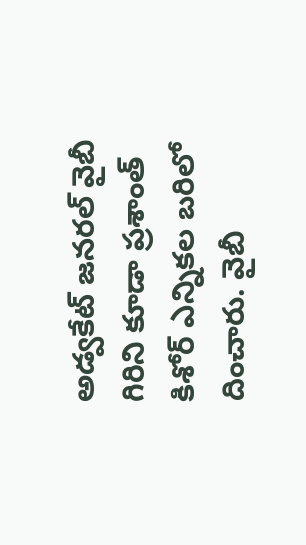అడ్వ‌కేట్ జ‌న‌ర‌ల్ వైబీ గిరిని కూడా ప్ర‌శాంత్ కిశోర్ ఎన్నిక‌ల బ‌రిలో దించారు. వైబీ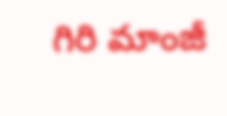గిరి మాంజీ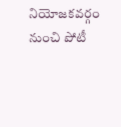నియోజ‌క‌వ‌ర్గం నుంచి పోటీ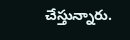చేస్తున్నారు.